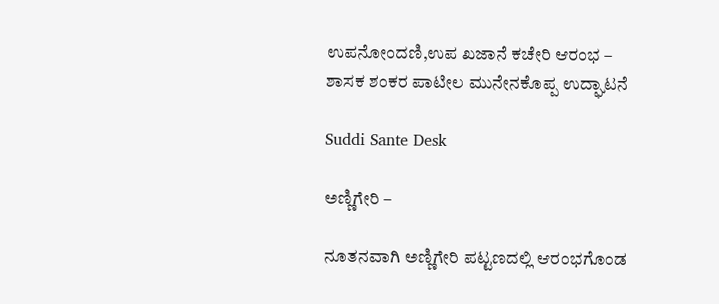ಉಪನೋಂದಣಿ,ಉಪ ಖಜಾನೆ ಕಚೇರಿ ಆರಂಭ – ಶಾಸಕ ಶಂಕರ ಪಾಟೀಲ ಮುನೇನಕೊಪ್ಪ ಉದ್ಘಾಟನೆ

Suddi Sante Desk

ಅಣ್ಣಿಗೇರಿ –

ನೂತನವಾಗಿ ಅಣ್ಣಿಗೇರಿ ಪಟ್ಟಣದಲ್ಲಿ ಆರಂಭಗೊಂಡ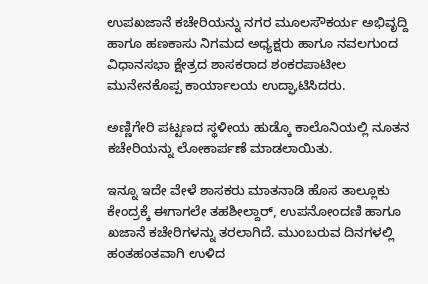ಉಪಖಜಾನೆ ಕಚೇರಿಯನ್ನು ನಗರ ಮೂಲಸೌಕರ್ಯ ಅಭಿವೃದ್ದಿ ಹಾಗೂ ಹಣಕಾಸು ನಿಗಮದ ಅಧ್ಯಕ್ಷರು ಹಾಗೂ ನವಲಗುಂದ ವಿಧಾನಸಭಾ ಕ್ಷೇತ್ರದ ಶಾಸಕರಾದ ಶಂಕರಪಾಟೀಲ ಮುನೇನಕೊಪ್ಪ ಕಾರ್ಯಾಲಯ ಉದ್ಘಾಟಿಸಿದರು.

ಅಣ್ಣಿಗೇರಿ ಪಟ್ಟಣದ ಸ್ಥಳೀಯ ಹುಡ್ಕೊ ಕಾಲೊನಿಯಲ್ಲಿ ನೂತನ ಕಚೇರಿಯನ್ನು ಲೋಕಾರ್ಪಣೆ ಮಾಡಲಾಯಿತು.

ಇನ್ನೂ ಇದೇ ವೇಳೆ ಶಾಸಕರು ಮಾತನಾಡಿ ಹೊಸ ತಾಲ್ಲೂಕು ಕೇಂದ್ರಕ್ಕೆ ಈಗಾಗಲೇ ತಹಶೀಲ್ದಾರ್‌, ಉಪನೋಂದಣಿ ಹಾಗೂ ಖಜಾನೆ ಕಚೇರಿಗಳನ್ನು ತರಲಾಗಿದೆ. ಮುಂಬರುವ ದಿನಗಳಲ್ಲಿ ಹಂತಹಂತವಾಗಿ ಉಳಿದ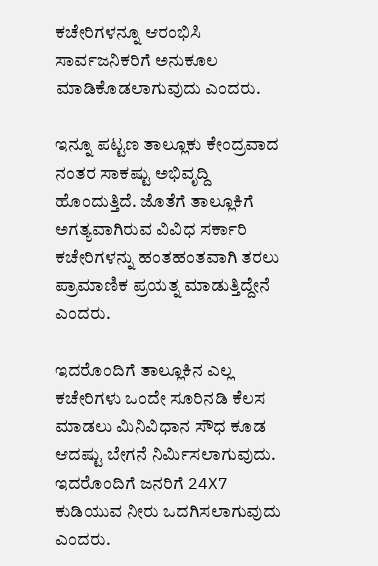ಕಚೇರಿಗಳನ್ನೂ ಆರಂಭಿಸಿ ಸಾರ್ವಜನಿಕರಿಗೆ ಅನುಕೂಲ ಮಾಡಿಕೊಡಲಾಗುವುದು ಎಂದರು.

ಇನ್ನೂ ಪಟ್ಟಣ ತಾಲ್ಲೂಕು ಕೇಂದ್ರವಾದ ನಂತರ ಸಾಕಷ್ಟು ಅಭಿವೃದ್ದಿ ಹೊಂದುತ್ತಿದೆ. ಜೊತೆಗೆ ತಾಲ್ಲೂಕಿಗೆ ಅಗತ್ಯವಾಗಿರುವ ವಿವಿಧ ಸರ್ಕಾರಿ ಕಚೇರಿಗಳನ್ನು ಹಂತಹಂತವಾಗಿ ತರಲು ಪ್ರಾಮಾಣಿಕ ಪ್ರಯತ್ನ ಮಾಡುತ್ತಿದ್ದೇನೆ ಎಂದರು.

ಇದರೊಂದಿಗೆ ತಾಲ್ಲೂಕಿನ ಎಲ್ಲ ಕಚೇರಿಗಳು ಒಂದೇ ಸೂರಿನಡಿ ಕೆಲಸ ಮಾಡಲು ಮಿನಿವಿಧಾನ ಸೌಧ ಕೂಡ ಆದಷ್ಟು ಬೇಗನೆ ನಿರ್ಮಿಸಲಾಗುವುದು. ಇದರೊಂದಿಗೆ ಜನರಿಗೆ 24X7 ಕುಡಿಯುವ ನೀರು ಒದಗಿಸಲಾಗುವುದು ಎಂದರು.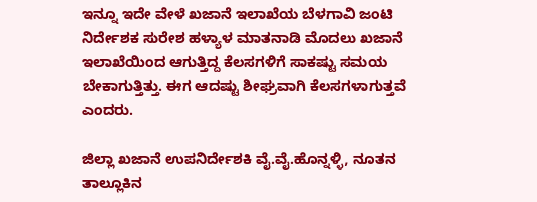ಇನ್ನೂ ಇದೇ ವೇಳೆ ಖಜಾನೆ ಇಲಾಖೆಯ ಬೆಳಗಾವಿ ಜಂಟಿ ನಿರ್ದೇಶಕ ಸುರೇಶ ಹಳ್ಯಾಳ ಮಾತನಾಡಿ ಮೊದಲು ಖಜಾನೆ ಇಲಾಖೆಯಿಂದ ಆಗುತ್ತಿದ್ದ ಕೆಲಸಗಳಿಗೆ ಸಾಕಷ್ಟು ಸಮಯ ಬೇಕಾಗುತ್ತಿತ್ತು. ಈಗ ಆದಷ್ಟು ಶೀಘ್ರವಾಗಿ ಕೆಲಸಗಳಾಗುತ್ತವೆ ಎಂದರು.

ಜಿಲ್ಲಾ ಖಜಾನೆ ಉಪನಿರ್ದೇಶಕಿ ವೈ.ವೈ.ಹೊನ್ನಳ್ಳಿ, ನೂತನ ತಾಲ್ಲೂಕಿನ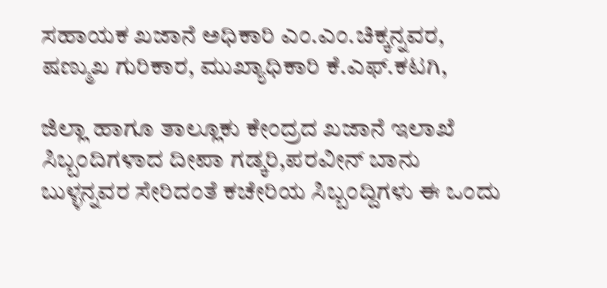ಸಹಾಯಕ ಖಜಾನೆ ಅಧಿಕಾರಿ ಎಂ.ಎಂ.ಚಿಕ್ಕನ್ನವರ, ಷಣ್ಮುಖ ಗುರಿಕಾರ, ಮುಖ್ಯಾಧಿಕಾರಿ ಕೆ.ಎಫ್.ಕಟಗಿ,

ಜಿಲ್ಲಾ ಹಾಗೂ ತಾಲ್ಲೂಕು ಕೇಂದ್ರದ ಖಜಾನೆ ಇಲಾಖೆ ಸಿಬ್ಬಂದಿಗಳಾದ ದೀಪಾ ಗಡ್ಕರಿ,ಪರವೀನ್ ಬಾನು ಬುಳ್ಳನ್ನವರ ಸೇರಿದಂತೆ ಕಚೇರಿಯ ಸಿಬ್ಬಂದ್ದಿಗಳು ಈ ಒಂದು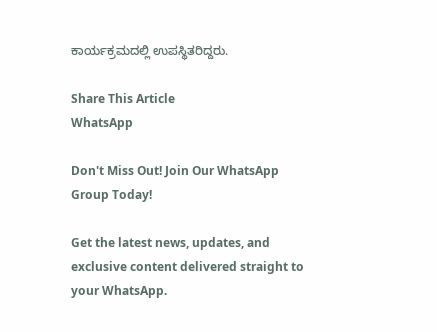ಕಾರ್ಯಕ್ರಮದಲ್ಲಿ ಉಪಸ್ಥಿತರಿದ್ದರು.

Share This Article
WhatsApp

Don't Miss Out! Join Our WhatsApp Group Today!

Get the latest news, updates, and exclusive content delivered straight to your WhatsApp.